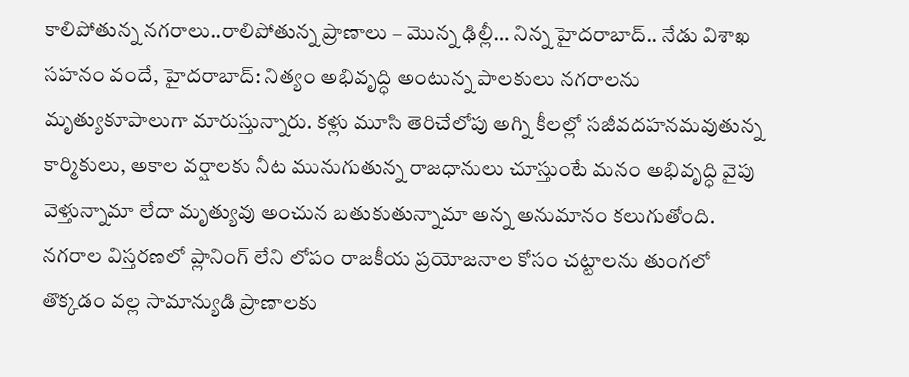కాలిపోతున్న నగరాలు..రాలిపోతున్న ప్రాణాలు – మొన్న ఢిల్లీ… నిన్న హైదరాబాద్.. నేడు విశాఖ
సహనం వందే, హైదరాబాద్: నిత్యం అభివృద్ధి అంటున్న పాలకులు నగరాలను మృత్యుకూపాలుగా మారుస్తున్నారు. కళ్లు మూసి తెరిచేలోపు అగ్ని కీలల్లో సజీవదహనమవుతున్న కార్మికులు, అకాల వర్షాలకు నీట మునుగుతున్న రాజధానులు చూస్తుంటే మనం అభివృద్ధి వైపు వెళ్తున్నామా లేదా మృత్యువు అంచున బతుకుతున్నామా అన్న అనుమానం కలుగుతోంది. నగరాల విస్తరణలో ప్లానింగ్ లేని లోపం రాజకీయ ప్రయోజనాల కోసం చట్టాలను తుంగలో తొక్కడం వల్ల సామాన్యుడి ప్రాణాలకు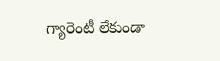గ్యారెంటీ లేకుండా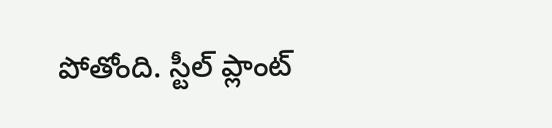పోతోంది. స్టీల్ ప్లాంట్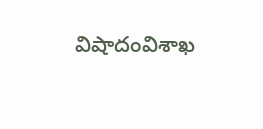విషాదంవిశాఖ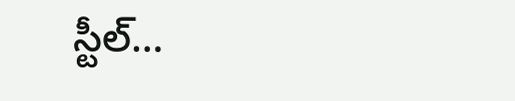స్టీల్…